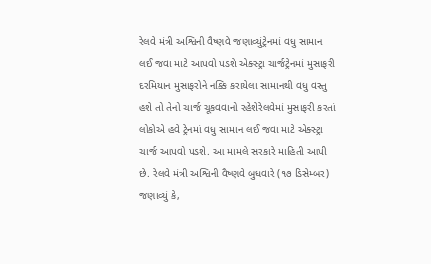રેલવે મંત્રી અશ્વિની વૈષ્ણવે જણાવ્યુંટ્રેનમાં વધુ સામાન લઈ જવા માટે આપવો પડશે એક્સ્ટ્રા ચાર્જટ્રેનમાં મુસાફરી દરમિયાન મુસાફરોને નક્કિ કરાયેલા સામાનથી વધુ વસ્તુ હશે તો તેનો ચાર્જ ચૂકવવાનો રહેશેરેલવેમાં મુસાફરી કરતાં લોકોએ હવે ટ્રેનમાં વધુ સામાન લઈ જવા માટે એક્સ્ટ્રા ચાર્જ આપવો પડશે. આ મામલે સરકારે માહિતી આપી છે. રેલવે મંત્રી અશ્વિની વૈષ્ણવે બુધવારે (૧૭ ડિસેમ્બર) જણાવ્યું કે,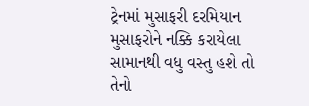ટ્રેનમાં મુસાફરી દરમિયાન મુસાફરોને નક્કિ કરાયેલા સામાનથી વધુ વસ્તુ હશે તો તેનો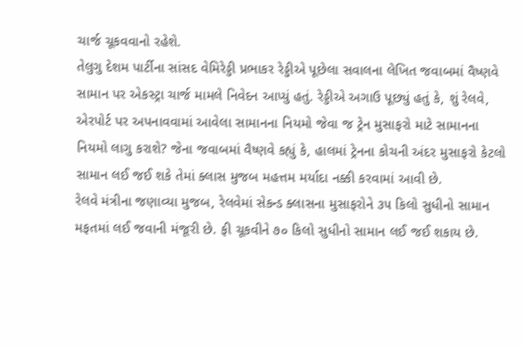ચાર્જ ચૂકવવાનો રહેશે.
તેલુગુ દેશમ પાર્ટીના સાંસદ વેમિરેડ્ડી પ્રભાકર રેડ્ડીએ પૂછેલા સવાલના લેખિત જવાબમાં વૈષ્ણવે સામાન પર એકસ્ટ્રા ચાર્જ મામલે નિવેદન આપ્યું હતું. રેડ્ડીએ અગાઉ પૂછ્યું હતું કે, શું રેલવે, એરપોર્ટ પર અપનાવવામાં આવેલા સામાનના નિયમો જેવા જ ટ્રેન મુસાફરો માટે સામાનના નિયમો લાગુ કરાશે? જેના જવાબમાં વૈષ્ણવે કહ્યું કે, હાલમાં ટ્રેનના કોચની અંદર મુસાફરો કેટલો સામાન લઈ જઈ શકે તેમાં ક્લાસ મુજબ મહત્તમ મર્યાદા નક્કી કરવામાં આવી છે.
રેલવે મંત્રીના જણાવ્યા મુજબ, રેલવેમાં સેકન્ડ ક્લાસના મુસાફરોને ૩૫ કિલો સુધીનો સામાન મફતમાં લઈ જવાની મંજૂરી છે. ફી ચૂકવીને ૭૦ કિલો સુધીનો સામાન લઈ જઈ શકાય છે.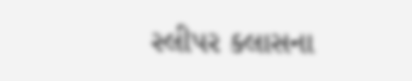સ્લીપર ક્લાસના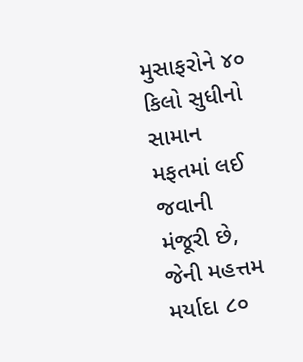મુસાફરોને ૪૦ કિલો સુધીનો સામાન મફતમાં લઈ જવાની મંજૂરી છે, જેની મહત્તમ મર્યાદા ૮૦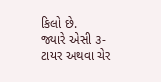કિલો છે.
જ્યારે એસી ૩-ટાયર અથવા ચેર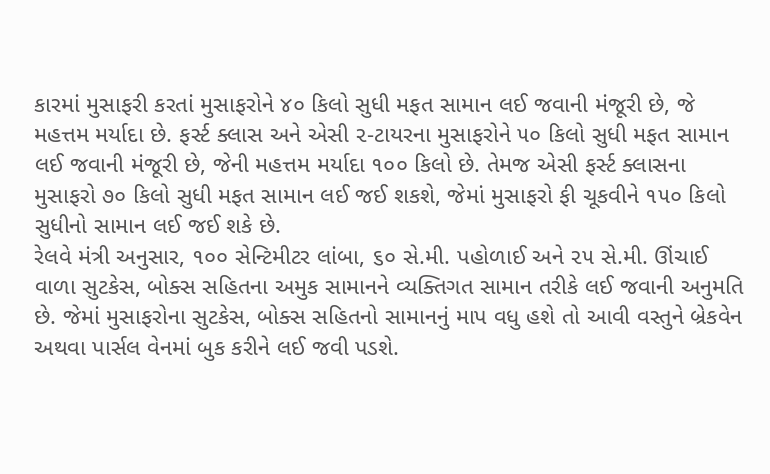કારમાં મુસાફરી કરતાં મુસાફરોને ૪૦ કિલો સુધી મફત સામાન લઈ જવાની મંજૂરી છે, જે મહત્તમ મર્યાદા છે. ફર્સ્ટ ક્લાસ અને એસી ૨-ટાયરના મુસાફરોને ૫૦ કિલો સુધી મફત સામાન લઈ જવાની મંજૂરી છે, જેની મહત્તમ મર્યાદા ૧૦૦ કિલો છે. તેમજ એસી ફર્સ્ટ ક્લાસના મુસાફરો ૭૦ કિલો સુધી મફત સામાન લઈ જઈ શકશે, જેમાં મુસાફરો ફી ચૂકવીને ૧૫૦ કિલો સુધીનો સામાન લઈ જઈ શકે છે.
રેલવે મંત્રી અનુસાર, ૧૦૦ સેન્ટિમીટર લાંબા, ૬૦ સે.મી. પહોળાઈ અને ૨૫ સે.મી. ઊંચાઈ વાળા સુટકેસ, બોક્સ સહિતના અમુક સામાનને વ્યક્તિગત સામાન તરીકે લઈ જવાની અનુમતિ છે. જેમાં મુસાફરોના સુટકેસ, બોક્સ સહિતનો સામાનનું માપ વધુ હશે તો આવી વસ્તુને બ્રેકવેન અથવા પાર્સલ વેનમાં બુક કરીને લઈ જવી પડશે.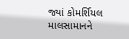જ્યાં કોમર્શિયલ માલસામાનને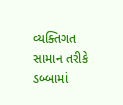વ્યક્તિગત સામાન તરીકે ડબ્બામાં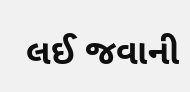લઈ જવાની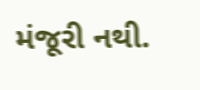મંજૂરી નથી.